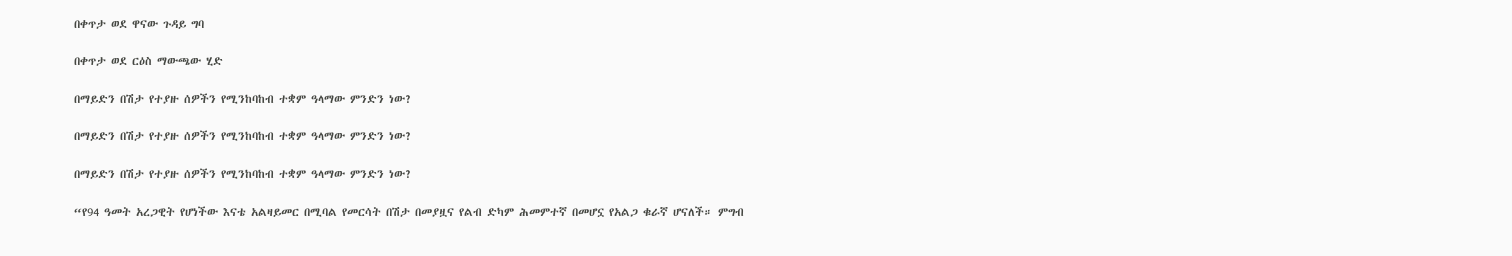በቀጥታ ወደ ዋናው ጉዳይ ግባ

በቀጥታ ወደ ርዕስ ማውጫው ሂድ

በማይድን በሽታ የተያዙ ሰዎችን የሚንከባከብ ተቋም ዓላማው ምንድን ነው?

በማይድን በሽታ የተያዙ ሰዎችን የሚንከባከብ ተቋም ዓላማው ምንድን ነው?

በማይድን በሽታ የተያዙ ሰዎችን የሚንከባከብ ተቋም ዓላማው ምንድን ነው?

“የ94 ዓመት አረጋዊት የሆነችው እናቴ አልዛይመር በሚባል የመርሳት በሽታ በመያዟና የልብ ድካም ሕመምተኛ በመሆኗ የአልጋ ቁራኛ ሆናለች። ምግብ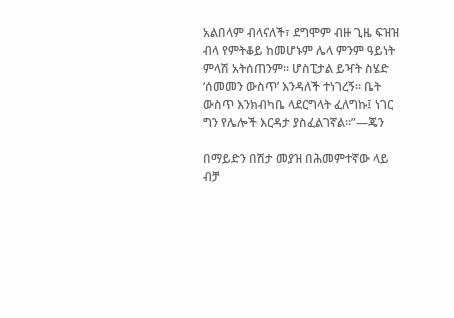አልበላም ብላናለች፣ ደግሞም ብዙ ጊዜ ፍዝዝ ብላ የምትቆይ ከመሆኑም ሌላ ምንም ዓይነት ምላሽ አትሰጠንም። ሆስፒታል ይዣት ስሄድ ‘ሰመመን ውስጥ’ እንዳለች ተነገረኝ። ቤት ውስጥ እንክብካቤ ላደርግላት ፈለግኩ፤ ነገር ግን የሌሎች እርዳታ ያስፈልገኛል።”—ጄን

በማይድን በሽታ መያዝ በሕመምተኛው ላይ ብቻ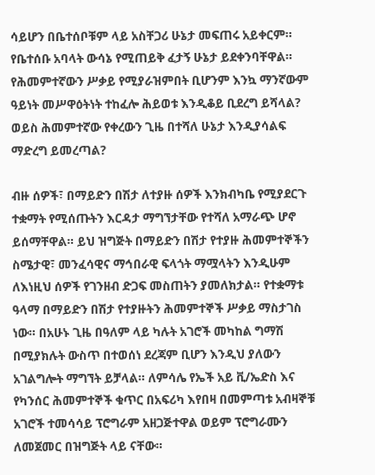ሳይሆን በቤተሰቦቹም ላይ አስቸጋሪ ሁኔታ መፍጠሩ አይቀርም። የቤተሰቡ አባላት ውሳኔ የሚጠይቅ ፈታኝ ሁኔታ ይደቀንባቸዋል። የሕመምተኛውን ሥቃይ የሚያራዝምበት ቢሆንም እንኳ ማንኛውም ዓይነት መሥዋዕትነት ተከፈሎ ሕይወቱ እንዲቆይ ቢደረግ ይሻላል? ወይስ ሕመምተኛው የቀረውን ጊዜ በተሻለ ሁኔታ እንዲያሳልፍ ማድረግ ይመረጣል?

ብዙ ሰዎች፣ በማይድን በሽታ ለተያዙ ሰዎች እንክብካቤ የሚያደርጉ ተቋማት የሚሰጡትን እርዳታ ማግኘታቸው የተሻለ አማራጭ ሆኖ ይሰማቸዋል። ይህ ዝግጅት በማይድን በሽታ የተያዙ ሕመምተኞችን ስሜታዊ፣ መንፈሳዊና ማኅበራዊ ፍላጎት ማሟላትን እንዲሁም ለእነዚህ ሰዎች የገንዘብ ድጋፍ መስጠትን ያመለክታል። የተቋማቱ ዓላማ በማይድን በሽታ የተያዙትን ሕመምተኞች ሥቃይ ማስታገስ ነው። በአሁኑ ጊዜ በዓለም ላይ ካሉት አገሮች መካከል ግማሽ በሚያክሉት ውስጥ በተወሰነ ደረጃም ቢሆን እንዲህ ያለውን አገልግሎት ማግኘት ይቻላል። ለምሳሌ የኤች አይ ቪ/ኤድስ እና የካንሰር ሕመምተኞች ቁጥር በአፍሪካ እየበዛ በመምጣቱ አብዛኞቹ አገሮች ተመሳሳይ ፕሮግራም አዘጋጅተዋል ወይም ፕሮግራሙን ለመጀመር በዝግጅት ላይ ናቸው።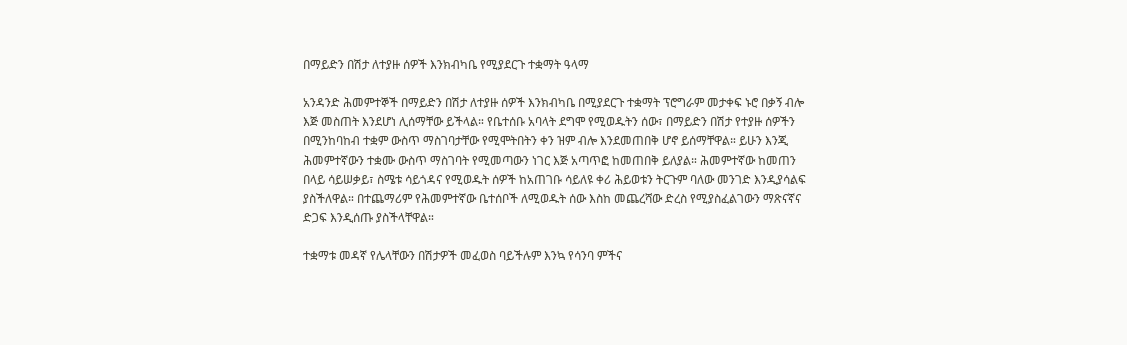በማይድን በሽታ ለተያዙ ሰዎች እንክብካቤ የሚያደርጉ ተቋማት ዓላማ

አንዳንድ ሕመምተኞች በማይድን በሽታ ለተያዙ ሰዎች እንክብካቤ በሚያደርጉ ተቋማት ፕሮግራም መታቀፍ ኑሮ በቃኝ ብሎ እጅ መስጠት እንደሆነ ሊሰማቸው ይችላል። የቤተሰቡ አባላት ደግሞ የሚወዱትን ሰው፣ በማይድን በሽታ የተያዙ ሰዎችን በሚንከባከብ ተቋም ውስጥ ማስገባታቸው የሚሞትበትን ቀን ዝም ብሎ እንደመጠበቅ ሆኖ ይሰማቸዋል። ይሁን እንጂ ሕመምተኛውን ተቋሙ ውስጥ ማስገባት የሚመጣውን ነገር እጅ አጣጥፎ ከመጠበቅ ይለያል። ሕመምተኛው ከመጠን በላይ ሳይሠቃይ፣ ስሜቱ ሳይጎዳና የሚወዱት ሰዎች ከአጠገቡ ሳይለዩ ቀሪ ሕይወቱን ትርጉም ባለው መንገድ እንዲያሳልፍ ያስችለዋል። በተጨማሪም የሕመምተኛው ቤተሰቦች ለሚወዱት ሰው እስከ መጨረሻው ድረስ የሚያስፈልገውን ማጽናኛና ድጋፍ እንዲሰጡ ያስችላቸዋል።

ተቋማቱ መዳኛ የሌላቸውን በሽታዎች መፈወስ ባይችሉም እንኳ የሳንባ ምችና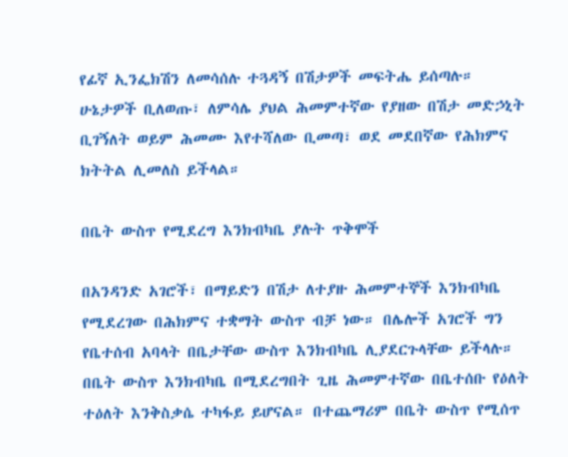የፊኛ ኢንፌክሽን ለመሳሰሉ ተጓዳኝ በሽታዎች መፍትሔ ይሰጣሉ። ሁኔታዎች ቢለወጡ፣ ለምሳሌ ያህል ሕመምተኛው የያዘው በሽታ መድኃኒት ቢገኝለት ወይም ሕመሙ እየተሻለው ቢመጣ፣ ወደ መደበኛው የሕክምና ክትትል ሊመለስ ይችላል።

በቤት ውስጥ የሚደረግ እንክብካቤ ያሉት ጥቅሞች

በአንዳንድ አገሮች፣ በማይድን በሽታ ለተያዙ ሕመምተኞች እንክብካቤ የሚደረገው በሕክምና ተቋማት ውስጥ ብቻ ነው። በሌሎች አገሮች ግን የቤተሰብ አባላት በቤታቸው ውስጥ እንክብካቤ ሊያደርጉላቸው ይችላሉ። በቤት ውስጥ እንክብካቤ በሚደረግበት ጊዜ ሕመምተኛው በቤተሰቡ የዕለት ተዕለት እንቅስቃሴ ተካፋይ ይሆናል። በተጨማሪም በቤት ውስጥ የሚሰጥ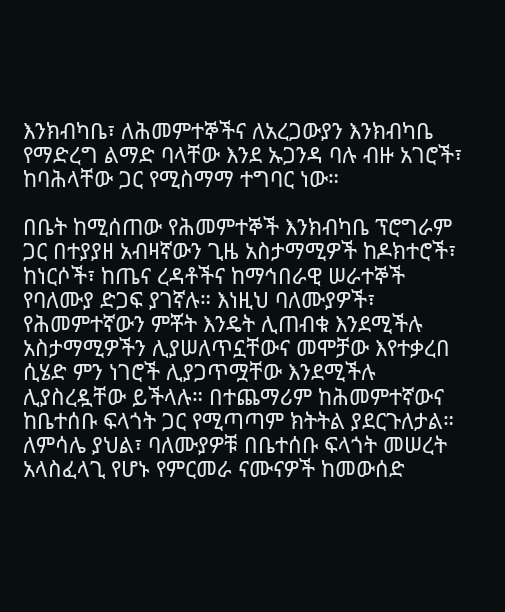እንክብካቤ፣ ለሕመምተኞችና ለአረጋውያን እንክብካቤ የማድረግ ልማድ ባላቸው እንደ ኡጋንዳ ባሉ ብዙ አገሮች፣ ከባሕላቸው ጋር የሚስማማ ተግባር ነው።

በቤት ከሚሰጠው የሕመምተኞች እንክብካቤ ፕሮግራም ጋር በተያያዘ አብዛኛውን ጊዜ አስታማሚዎች ከዶክተሮች፣ ከነርሶች፣ ከጤና ረዳቶችና ከማኅበራዊ ሠራተኞች የባለሙያ ድጋፍ ያገኛሉ። እነዚህ ባለሙያዎች፣ የሕመምተኛውን ምቾት እንዴት ሊጠብቁ እንደሚችሉ አስታማሚዎችን ሊያሠለጥኗቸውና መሞቻው እየተቃረበ ሲሄድ ምን ነገሮች ሊያጋጥሟቸው እንደሚችሉ ሊያስረዷቸው ይችላሉ። በተጨማሪም ከሕመምተኛውና ከቤተሰቡ ፍላጎት ጋር የሚጣጣም ክትትል ያደርጉለታል። ለምሳሌ ያህል፣ ባለሙያዎቹ በቤተሰቡ ፍላጎት መሠረት አላስፈላጊ የሆኑ የምርመራ ናሙናዎች ከመውሰድ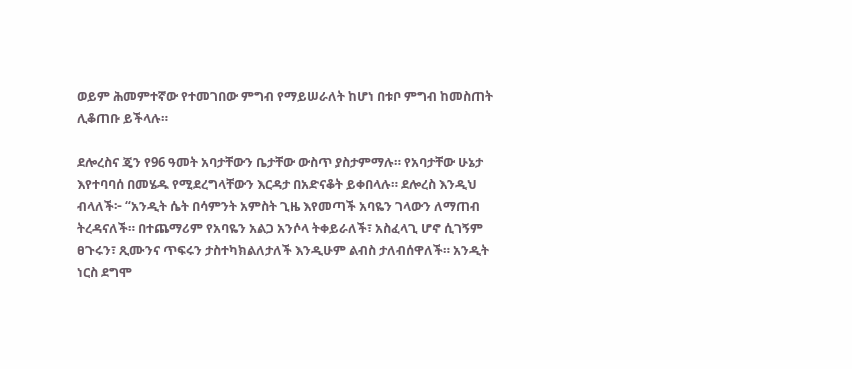ወይም ሕመምተኛው የተመገበው ምግብ የማይሠራለት ከሆነ በቱቦ ምግብ ከመስጠት ሊቆጠቡ ይችላሉ።

ደሎረስና ጄን የ96 ዓመት አባታቸውን ቤታቸው ውስጥ ያስታምማሉ። የአባታቸው ሁኔታ እየተባባሰ በመሄዱ የሚደረግላቸውን እርዳታ በአድናቆት ይቀበላሉ። ደሎረስ እንዲህ ብላለች፦ “አንዲት ሴት በሳምንት አምስት ጊዜ እየመጣች አባዬን ገላውን ለማጠብ ትረዳናለች። በተጨማሪም የአባዬን አልጋ አንሶላ ትቀይራለች፣ አስፈላጊ ሆኖ ሲገኝም ፀጉሩን፣ ጺሙንና ጥፍሩን ታስተካክልለታለች እንዲሁም ልብስ ታለብሰዋለች። አንዲት ነርስ ደግሞ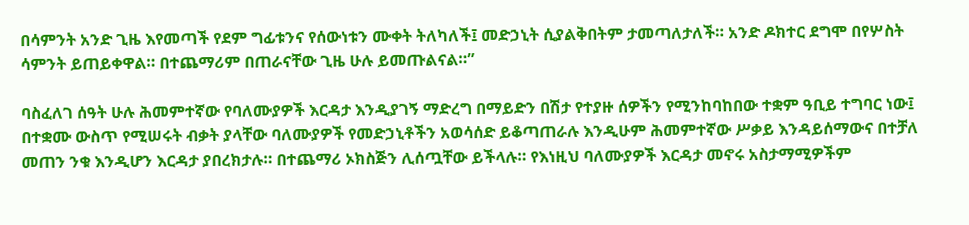በሳምንት አንድ ጊዜ እየመጣች የደም ግፊቱንና የሰውነቱን ሙቀት ትለካለች፤ መድኃኒት ሲያልቅበትም ታመጣለታለች። አንድ ዶክተር ደግሞ በየሦስት ሳምንት ይጠይቀዋል። በተጨማሪም በጠራናቸው ጊዜ ሁሉ ይመጡልናል።”

ባስፈለገ ሰዓት ሁሉ ሕመምተኛው የባለሙያዎች እርዳታ እንዲያገኝ ማድረግ በማይድን በሽታ የተያዙ ሰዎችን የሚንከባከበው ተቋም ዓቢይ ተግባር ነው፤ በተቋሙ ውስጥ የሚሠሩት ብቃት ያላቸው ባለሙያዎች የመድኃኒቶችን አወሳሰድ ይቆጣጠራሉ እንዲሁም ሕመምተኛው ሥቃይ እንዳይሰማውና በተቻለ መጠን ንቁ እንዲሆን እርዳታ ያበረክታሉ። በተጨማሪ ኦክስጅን ሊሰጧቸው ይችላሉ። የእነዚህ ባለሙያዎች እርዳታ መኖሩ አስታማሚዎችም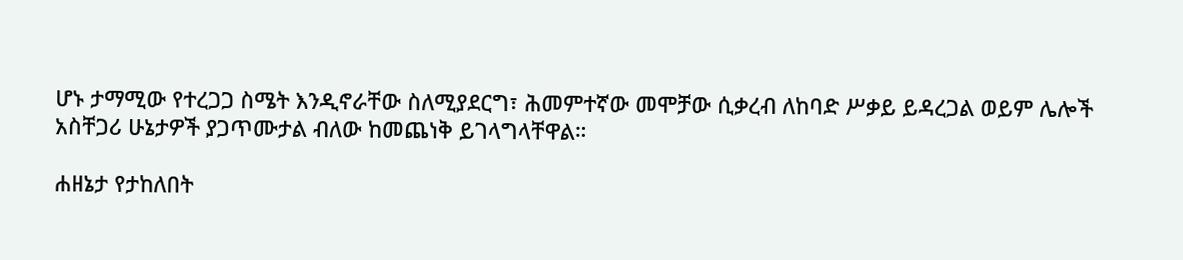ሆኑ ታማሚው የተረጋጋ ስሜት እንዲኖራቸው ስለሚያደርግ፣ ሕመምተኛው መሞቻው ሲቃረብ ለከባድ ሥቃይ ይዳረጋል ወይም ሌሎች አስቸጋሪ ሁኔታዎች ያጋጥሙታል ብለው ከመጨነቅ ይገላግላቸዋል።

ሐዘኔታ የታከለበት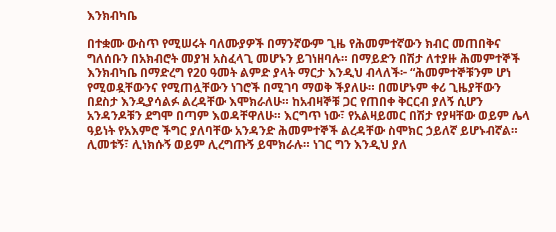እንክብካቤ

በተቋሙ ውስጥ የሚሠሩት ባለሙያዎች በማንኛውም ጊዜ የሕመምተኛውን ክብር መጠበቅና ግለሰቡን በአክብሮት መያዝ አስፈላጊ መሆኑን ይገነዘባሉ። በማይድን በሽታ ለተያዙ ሕመምተኞች እንክብካቤ በማድረግ የ20 ዓመት ልምድ ያላት ማርታ እንዲህ ብላለች፦ “ሕመምተኞቹንም ሆነ የሚወዷቸውንና የሚጠሏቸውን ነገሮች በሚገባ ማወቅ ችያለሁ። በመሆኑም ቀሪ ጊዜያቸውን በደስታ እንዲያሳልፉ ልረዳቸው እሞክራለሁ። ከአብዛኞቹ ጋር የጠበቀ ቅርርብ ያለኝ ሲሆን አንዳንዶቹን ደግሞ በጣም እወዳቸዋለሁ። እርግጥ ነው፣ የአልዛይመር በሽታ የያዛቸው ወይም ሌላ ዓይነት የአእምሮ ችግር ያለባቸው አንዳንድ ሕመምተኞች ልረዳቸው ስሞክር ኃይለኛ ይሆኑብኛል። ሊመቱኝ፣ ሊነክሱኝ ወይም ሊረግጡኝ ይሞክራሉ። ነገር ግን እንዲህ ያለ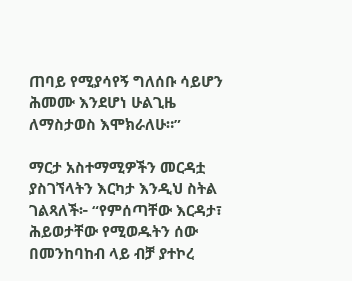ጠባይ የሚያሳየኝ ግለሰቡ ሳይሆን ሕመሙ እንደሆነ ሁልጊዜ ለማስታወስ እሞክራለሁ።”

ማርታ አስተማሚዎችን መርዳቷ ያስገኘላትን እርካታ እንዲህ ስትል ገልጻለች፦ “የምሰጣቸው እርዳታ፣ ሕይወታቸው የሚወዱትን ሰው በመንከባከብ ላይ ብቻ ያተኮረ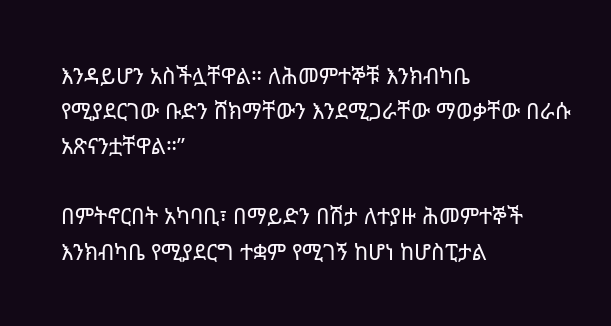እንዳይሆን አስችሏቸዋል። ለሕመምተኞቹ እንክብካቤ የሚያደርገው ቡድን ሸክማቸውን እንደሚጋራቸው ማወቃቸው በራሱ አጽናንቷቸዋል።”

በምትኖርበት አካባቢ፣ በማይድን በሽታ ለተያዙ ሕመምተኞች እንክብካቤ የሚያደርግ ተቋም የሚገኝ ከሆነ ከሆስፒታል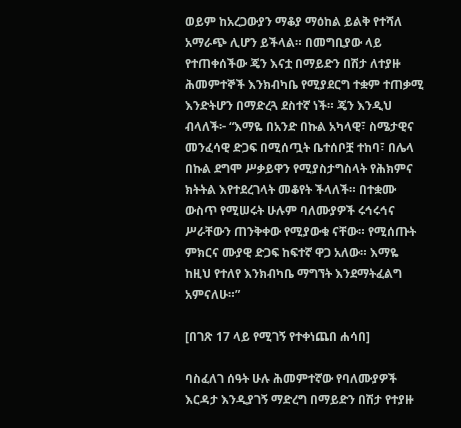ወይም ከአረጋውያን ማቆያ ማዕከል ይልቅ የተሻለ አማራጭ ሊሆን ይችላል። በመግቢያው ላይ የተጠቀሰችው ጄን እናቷ በማይድን በሽታ ለተያዙ ሕመምተኞች እንክብካቤ የሚያደርግ ተቋም ተጠቃሚ እንድትሆን በማድረጓ ደስተኛ ነች። ጄን እንዲህ ብላለች፦ “እማዬ በአንድ በኩል አካላዊ፣ ስሜታዊና መንፈሳዊ ድጋፍ በሚሰጧት ቤተሰቦቿ ተከባ፣ በሌላ በኩል ደግሞ ሥቃይዋን የሚያስታግስላት የሕክምና ክትትል እየተደረገላት መቆየት ችላለች። በተቋሙ ውስጥ የሚሠሩት ሁሉም ባለሙያዎች ሩኅሩኅና ሥራቸውን ጠንቅቀው የሚያውቁ ናቸው። የሚሰጡት ምክርና ሙያዊ ድጋፍ ከፍተኛ ዋጋ አለው። እማዬ ከዚህ የተለየ እንክብካቤ ማግኘት እንደማትፈልግ አምናለሁ።”

[በገጽ 17 ላይ የሚገኝ የተቀነጨበ ሐሳበ]

ባስፈለገ ሰዓት ሁሉ ሕመምተኛው የባለሙያዎች እርዳታ እንዲያገኝ ማድረግ በማይድን በሽታ የተያዙ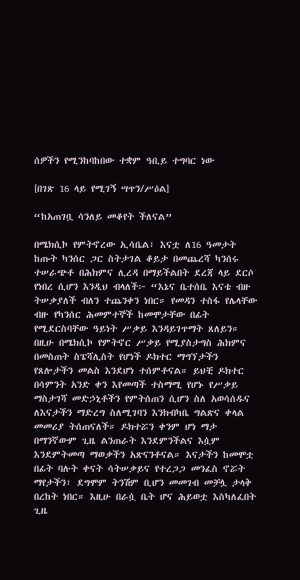ሰዎችን የሚንከባከበው ተቋም ዓቢይ ተግባር ነው

[በገጽ 16 ላይ የሚገኝ ሣጥን/ሥዕል]

“ከአጠገቧ ሳንለይ መቆየት ችለናል”

በሜክሲኮ የምትኖረው ኢሳቤል፣ እናቷ ለ16 ዓመታት ከጡት ካንሰር ጋር ስትታገል ቆይታ በመጨረሻ ካንሰሩ ተሠራጭቶ በሕክምና ሊረዳ በማይችልበት ደረጃ ላይ ደርሶ የነበረ ሲሆን እንዲህ ብላለች፦ “እኔና ቤተሰቤ እናቴ ብዙ ትሠቃያለች ብለን ተጨንቀን ነበር። የመዳን ተስፋ የሌላቸው ብዙ የካንሰር ሕመምተኞች ከመሞታቸው በፊት የሚደርስባቸው ዓይነት ሥቃይ እንዳይገጥማት ጸለይን። በዚሁ በሜክሲኮ የምትኖር ሥቃይ የሚያስታግስ ሕክምና በመስጠት ስፔሻሊስት የሆነች ዶክተር ማግኘታችን የጸሎታችን መልስ እንደሆነ ተሰምቶናል። ይህቺ ዶክተር በሳምንት አንድ ቀን እየመጣች ተስማሚ የሆኑ የሥቃይ ማስታገሻ መድኃኒቶችን የምትሰጠን ሲሆን ስለ አወሳሰዱና ለእናታችን ማድረግ ስለሚገባን እንክብካቤ ግልጽና ቀላል መመሪያ ትሰጠናለች። ዶክተሯን ቀንም ሆነ ማታ በማንኛውም ጊዜ ልንጠራት እንደምንችልና እሷም እንደምትመጣ ማወቃችን አጽናንቶናል። እናታችን ከመሞቷ በፊት ባሉት ቀናት ሳትሠቃይና የተረጋጋ መንፈስ ኖሯት ማየታችን፣ ደግሞም ትንሽም ቢሆን መመገብ መቻሏ ታላቅ በረከት ነበር። እዚሁ በራሷ ቤት ሆና ሕይወቷ እስካለፈበት ጊዜ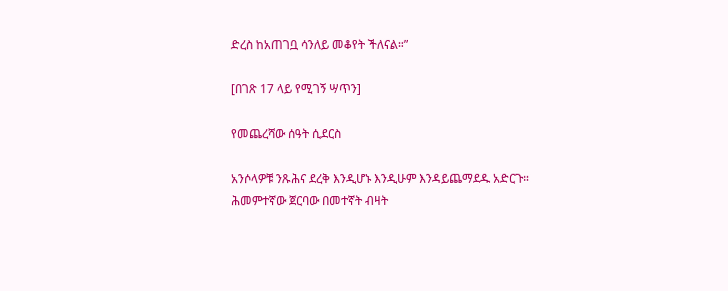ድረስ ከአጠገቧ ሳንለይ መቆየት ችለናል።”

[በገጽ 17 ላይ የሚገኝ ሣጥን]

የመጨረሻው ሰዓት ሲደርስ

አንሶላዎቹ ንጹሕና ደረቅ እንዲሆኑ እንዲሁም እንዳይጨማደዱ አድርጉ። ሕመምተኛው ጀርባው በመተኛት ብዛት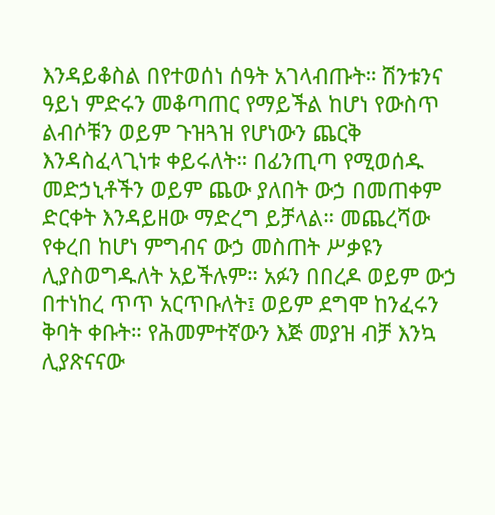እንዳይቆስል በየተወሰነ ሰዓት አገላብጡት። ሽንቱንና ዓይነ ምድሩን መቆጣጠር የማይችል ከሆነ የውስጥ ልብሶቹን ወይም ጉዝጓዝ የሆነውን ጨርቅ እንዳስፈላጊነቱ ቀይሩለት። በፊንጢጣ የሚወሰዱ መድኃኒቶችን ወይም ጨው ያለበት ውኃ በመጠቀም ድርቀት እንዳይዘው ማድረግ ይቻላል። መጨረሻው የቀረበ ከሆነ ምግብና ውኃ መስጠት ሥቃዩን ሊያስወግዱለት አይችሉም። አፉን በበረዶ ወይም ውኃ በተነከረ ጥጥ አርጥቡለት፤ ወይም ደግሞ ከንፈሩን ቅባት ቀቡት። የሕመምተኛውን እጅ መያዝ ብቻ እንኳ ሊያጽናናው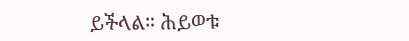ይችላል። ሕይወቱ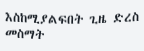እስከሚያልፍበት ጊዜ ድረስ መስማት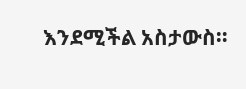እንደሚችል አስታውስ።